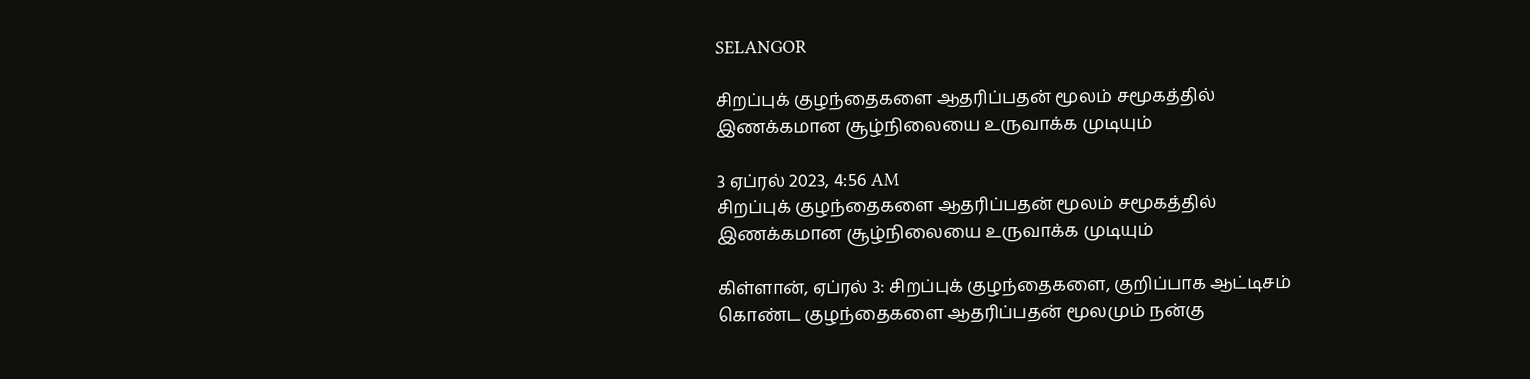SELANGOR

சிறப்புக் குழந்தைகளை ஆதரிப்பதன் மூலம் சமூகத்தில் இணக்கமான சூழ்நிலையை உருவாக்க முடியும்

3 ஏப்ரல் 2023, 4:56 AM
சிறப்புக் குழந்தைகளை ஆதரிப்பதன் மூலம் சமூகத்தில் இணக்கமான சூழ்நிலையை உருவாக்க முடியும்

கிள்ளான், ஏப்ரல் 3: சிறப்புக் குழந்தைகளை, குறிப்பாக ஆட்டிசம் கொண்ட குழந்தைகளை ஆதரிப்பதன் மூலமும் நன்கு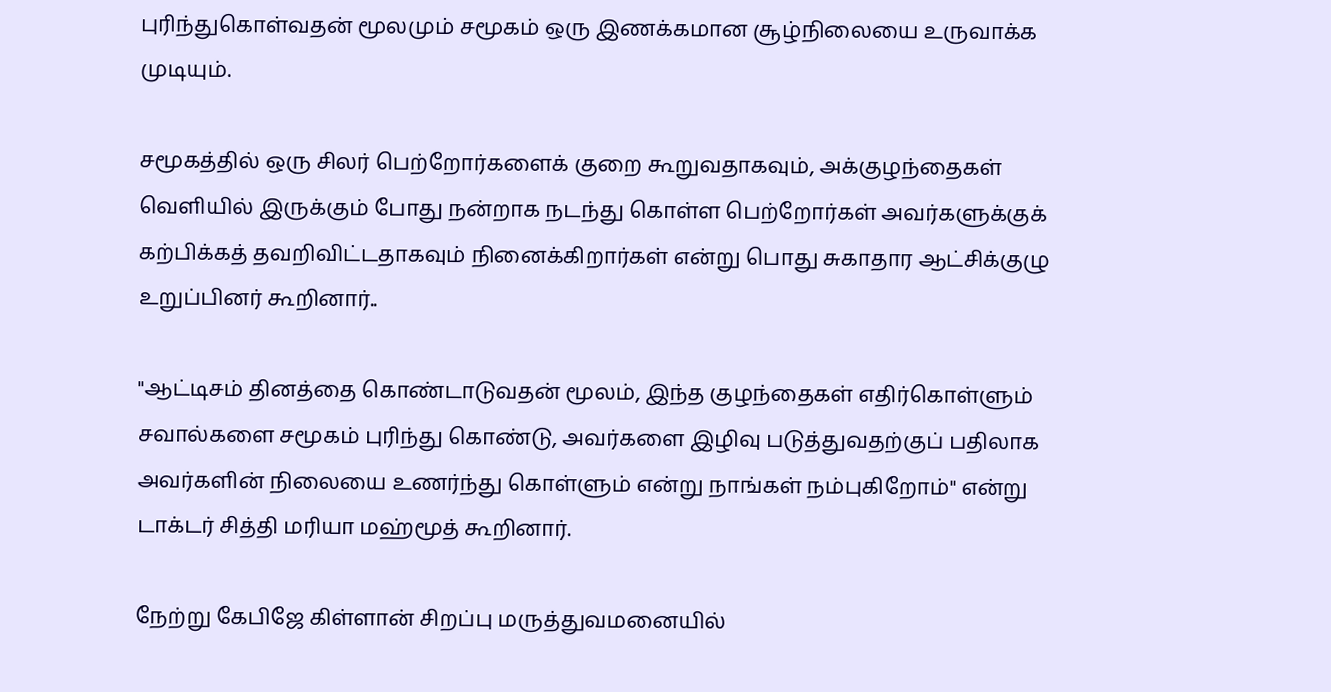புரிந்துகொள்வதன் மூலமும் சமூகம் ஒரு இணக்கமான சூழ்நிலையை உருவாக்க முடியும்.

சமூகத்தில் ஒரு சிலர் பெற்றோர்களைக் குறை கூறுவதாகவும், அக்குழந்தைகள் வெளியில் இருக்கும் போது நன்றாக நடந்து கொள்ள பெற்றோர்கள் அவர்களுக்குக் கற்பிக்கத் தவறிவிட்டதாகவும் நினைக்கிறார்கள் என்று பொது சுகாதார ஆட்சிக்குழு உறுப்பினர் கூறினார்..

"ஆட்டிசம் தினத்தை கொண்டாடுவதன் மூலம், இந்த குழந்தைகள் எதிர்கொள்ளும் சவால்களை சமூகம் புரிந்து கொண்டு, அவர்களை இழிவு படுத்துவதற்குப் பதிலாக அவர்களின் நிலையை உணர்ந்து கொள்ளும் என்று நாங்கள் நம்புகிறோம்" என்று டாக்டர் சித்தி மரியா மஹ்மூத் கூறினார்.

நேற்று கேபிஜே கிள்ளான் சிறப்பு மருத்துவமனையில்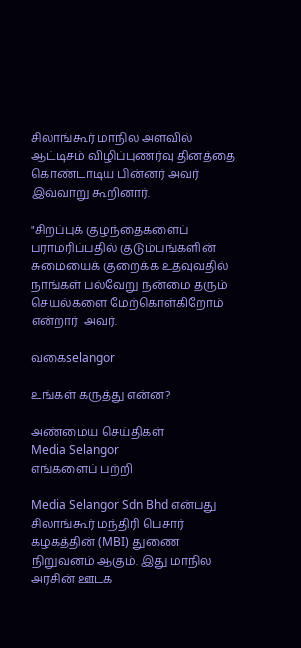சிலாங்கூர் மாநில அளவில் ஆட்டிசம் விழிப்புணர்வு தினத்தை கொண்டாடிய பின்னர் அவர் இவ்வாறு கூறினார்.

"சிறப்புக் குழந்தைகளைப் பராமரிப்பதில் குடும்பங்களின் சுமையைக் குறைக்க உதவுவதில் நாங்கள் பல்வேறு நன்மை தரும் செயல்களை மேற்கொள்கிறோம்  என்றார்  அவர்.

வகைselangor

உங்கள் கருத்து என்ன?

அண்மைய செய்திகள்
Media Selangor
எங்களைப் பற்றி

Media Selangor Sdn Bhd என்பது சிலாங்கூர் மந்திரி பெசார் கழகத்தின் (MBI) துணை நிறுவனம் ஆகும். இது மாநில அரசின் ஊடக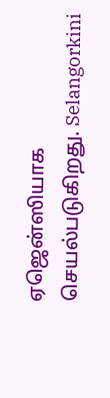ஏஜென்ஸியாக செயல்படுகிறது. Selangorkini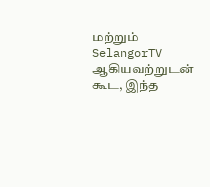மற்றும் SelangorTV ஆகியவற்றுடன் கூட, இந்த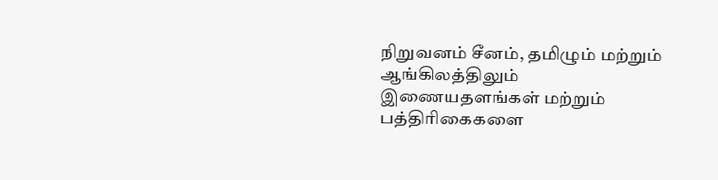நிறுவனம் சீனம், தமிழும் மற்றும் ஆங்கிலத்திலும் இணையதளங்கள் மற்றும் பத்திரிகைகளை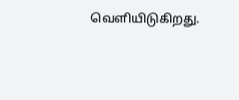வெளியிடுகிறது.